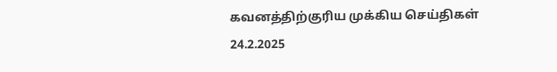கவனத்திற்குரிய முக்கிய செய்திகள்
24.2.2025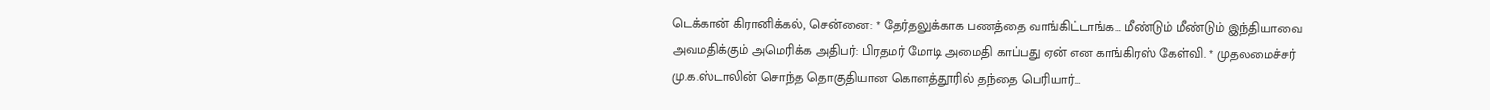டெக்கான் கிரானிக்கல், சென்னை: * தேர்தலுக்காக பணத்தை வாங்கிட்டாங்க… மீண்டும் மீண்டும் இந்தியாவை அவமதிக்கும் அமெரிக்க அதிபர்: பிரதமர் மோடி அமைதி காப்பது ஏன் என காங்கிரஸ் கேள்வி. * முதலமைச்சர் மு.க.ஸ்டாலின் சொந்த தொகுதியான கொளத்தூரில் தந்தை பெரியார்…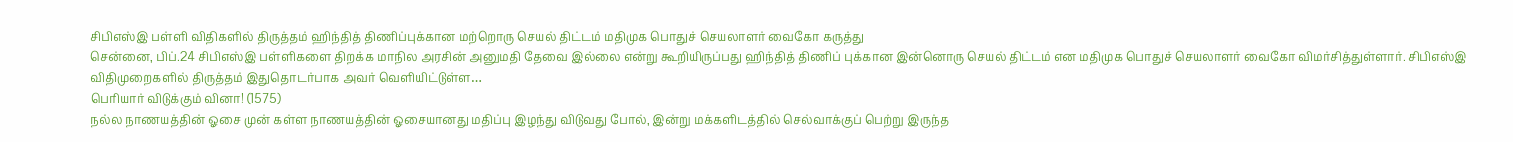சிபிஎஸ்இ பள்ளி விதிகளில் திருத்தம் ஹிந்தித் திணிப்புக்கான மற்றொரு செயல் திட்டம் மதிமுக பொதுச் செயலாளர் வைகோ கருத்து
சென்னை, பிப்.24 சிபிஎஸ்இ பள்ளிகளை திறக்க மாநில அரசின் அனுமதி தேவை இல்லை என்று கூறியிருப்பது ஹிந்தித் திணிப் புக்கான இன்னொரு செயல் திட்டம் என மதிமுக பொதுச் செயலாளர் வைகோ விமர்சித்துள்ளார். சிபிஎஸ்இ விதிமுறைகளில் திருத்தம் இதுதொடர்பாக அவர் வெளியிட்டுள்ள…
பெரியார் விடுக்கும் வினா! (1575)
நல்ல நாணயத்தின் ஓசை முன் கள்ள நாணயத்தின் ஓசையானது மதிப்பு இழந்து விடுவது போல், இன்று மக்களிடத்தில் செல்வாக்குப் பெற்று இருந்த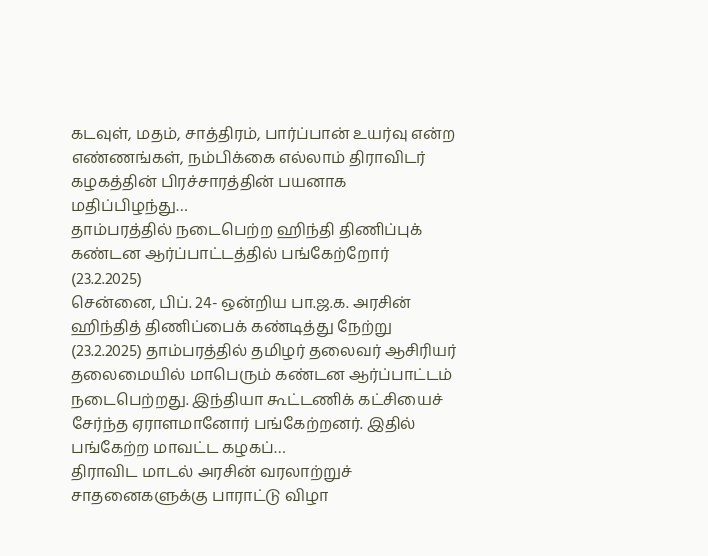கடவுள், மதம், சாத்திரம், பார்ப்பான் உயர்வு என்ற எண்ணங்கள், நம்பிக்கை எல்லாம் திராவிடர் கழகத்தின் பிரச்சாரத்தின் பயனாக மதிப்பிழந்து…
தாம்பரத்தில் நடைபெற்ற ஹிந்தி திணிப்புக் கண்டன ஆர்ப்பாட்டத்தில் பங்கேற்றோர் (23.2.2025)
சென்னை, பிப். 24- ஒன்றிய பா.ஜ.க. அரசின் ஹிந்தித் திணிப்பைக் கண்டித்து நேற்று (23.2.2025) தாம்பரத்தில் தமிழர் தலைவர் ஆசிரியர் தலைமையில் மாபெரும் கண்டன ஆர்ப்பாட்டம் நடைபெற்றது. இந்தியா கூட்டணிக் கட்சியைச் சேர்ந்த ஏராளமானோர் பங்கேற்றனர். இதில் பங்கேற்ற மாவட்ட கழகப்…
திராவிட மாடல் அரசின் வரலாற்றுச் சாதனைகளுக்கு பாராட்டு விழா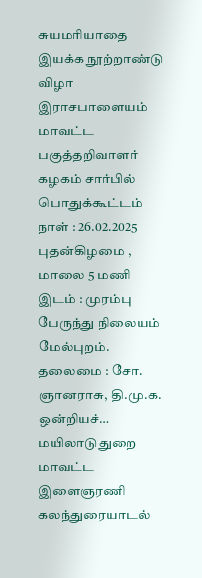சுயமரியாதை இயக்க நூற்றாண்டு விழா இராசபாளையம் மாவட்ட பகுத்தறிவாளர் கழகம் சார்பில் பொதுக்கூட்டம் நாள் : 26.02.2025 புதன்கிழமை , மாலை 5 மணி இடம் : முரம்பு பேருந்து நிலையம் மேல்புறம். தலைமை : சோ. ஞானராசு, தி.மு.க. ஒன்றியச்…
மயிலாடுதுறை மாவட்ட இளைஞரணி கலந்துரையாடல்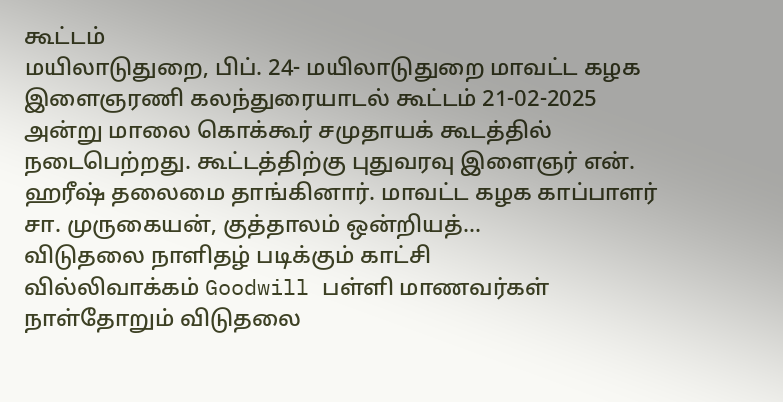கூட்டம்
மயிலாடுதுறை, பிப். 24- மயிலாடுதுறை மாவட்ட கழக இளைஞரணி கலந்துரையாடல் கூட்டம் 21-02-2025 அன்று மாலை கொக்கூர் சமுதாயக் கூடத்தில் நடைபெற்றது. கூட்டத்திற்கு புதுவரவு இளைஞர் என். ஹரீஷ் தலைமை தாங்கினார். மாவட்ட கழக காப்பாளர் சா. முருகையன், குத்தாலம் ஒன்றியத்…
விடுதலை நாளிதழ் படிக்கும் காட்சி
வில்லிவாக்கம் Goodwill பள்ளி மாணவர்கள் நாள்தோறும் விடுதலை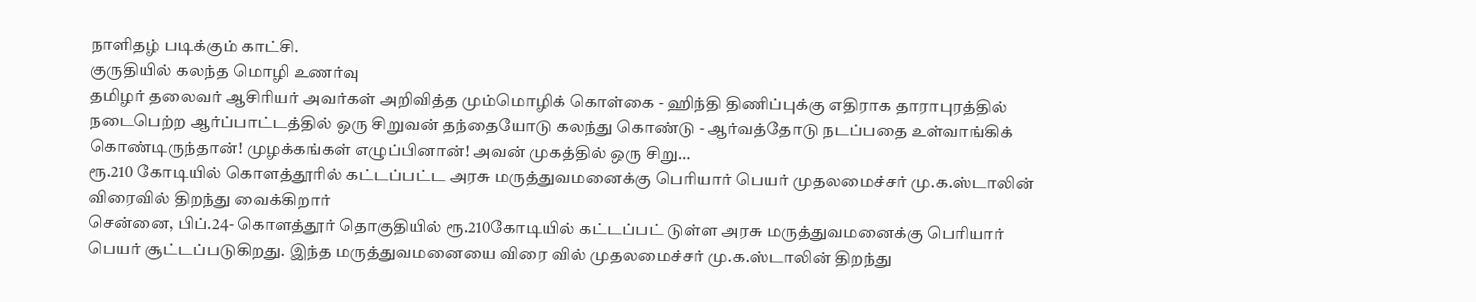நாளிதழ் படிக்கும் காட்சி.
குருதியில் கலந்த மொழி உணர்வு
தமிழர் தலைவர் ஆசிரியர் அவர்கள் அறிவித்த மும்மொழிக் கொள்கை - ஹிந்தி திணிப்புக்கு எதிராக தாராபுரத்தில் நடைபெற்ற ஆர்ப்பாட்டத்தில் ஒரு சிறுவன் தந்தையோடு கலந்து கொண்டு - ஆர்வத்தோடு நடப்பதை உள்வாங்கிக் கொண்டிருந்தான்! முழக்கங்கள் எழுப்பினான்! அவன் முகத்தில் ஒரு சிறு…
ரூ.210 கோடியில் கொளத்தூரில் கட்டப்பட்ட அரசு மருத்துவமனைக்கு பெரியார் பெயர் முதலமைச்சர் மு.க.ஸ்டாலின் விரைவில் திறந்து வைக்கிறார்
சென்னை, பிப்.24- கொளத்தூர் தொகுதியில் ரூ.210கோடியில் கட்டப்பட் டுள்ள அரசு மருத்துவமனைக்கு பெரியார் பெயர் சூட்டப்படுகிறது. இந்த மருத்துவமனையை விரை வில் முதலமைச்சர் மு.க.ஸ்டாலின் திறந்து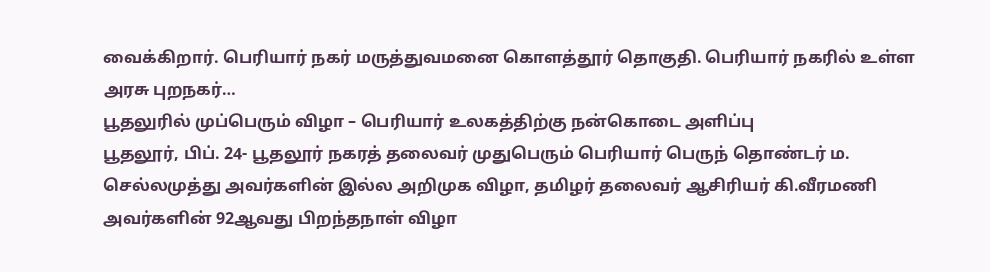வைக்கிறார். பெரியார் நகர் மருத்துவமனை கொளத்தூர் தொகுதி. பெரியார் நகரில் உள்ள அரசு புறநகர்…
பூதலுரில் முப்பெரும் விழா – பெரியார் உலகத்திற்கு நன்கொடை அளிப்பு
பூதலூர், பிப். 24- பூதலூர் நகரத் தலைவர் முதுபெரும் பெரியார் பெருந் தொண்டர் ம. செல்லமுத்து அவர்களின் இல்ல அறிமுக விழா, தமிழர் தலைவர் ஆசிரியர் கி.வீரமணி அவர்களின் 92ஆவது பிறந்தநாள் விழா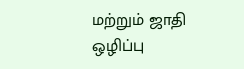மற்றும் ஜாதி ஒழிப்பு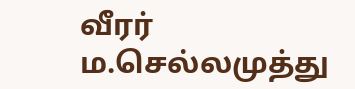வீரர் ம.செல்லமுத்து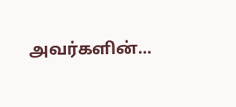அவர்களின்…